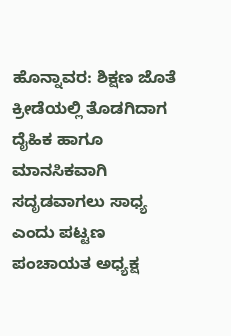ಹೊನ್ನಾವರ: ಶಿಕ್ಷಣ ಜೊತೆ ಕ್ರೀಡೆಯಲ್ಲಿ ತೊಡಗಿದಾಗ ದೈಹಿಕ ಹಾಗೂ ಮಾನಸಿಕವಾಗಿ ಸದೃಡವಾಗಲು ಸಾಧ್ಯ ಎಂದು ಪಟ್ಟಣ ಪಂಚಾಯತ ಅಧ್ಯಕ್ಷ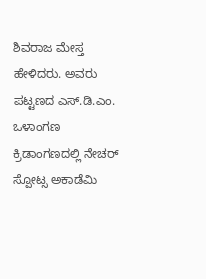ಶಿವರಾಜ ಮೇಸ್ತ ಹೇಳಿದರು. ಅವರು ಪಟ್ಟಣದ ಎಸ್.ಡಿ.ಎಂ. ಒಳಾಂಗಣ ಕ್ರಿಡಾಂಗಣದಲ್ಲಿ ನೇಚರ್ ಸ್ಪೋಟ್ಸ ಅಕಾಡೆಮಿ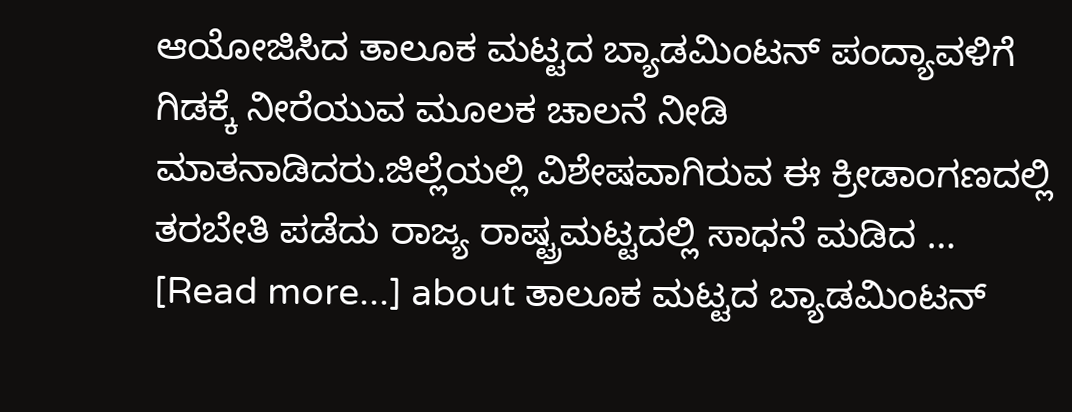ಆಯೋಜಿಸಿದ ತಾಲೂಕ ಮಟ್ಟದ ಬ್ಯಾಡಮಿಂಟನ್ ಪಂದ್ಯಾವಳಿಗೆ ಗಿಡಕ್ಕೆ ನೀರೆಯುವ ಮೂಲಕ ಚಾಲನೆ ನೀಡಿ ಮಾತನಾಡಿದರು.ಜಿಲ್ಲೆಯಲ್ಲಿ ವಿಶೇಷವಾಗಿರುವ ಈ ಕ್ರೀಡಾಂಗಣದಲ್ಲಿ ತರಬೇತಿ ಪಡೆದು ರಾಜ್ಯ ರಾಷ್ಟ್ರಮಟ್ಟದಲ್ಲಿ ಸಾಧನೆ ಮಡಿದ … [Read more...] about ತಾಲೂಕ ಮಟ್ಟದ ಬ್ಯಾಡಮಿಂಟನ್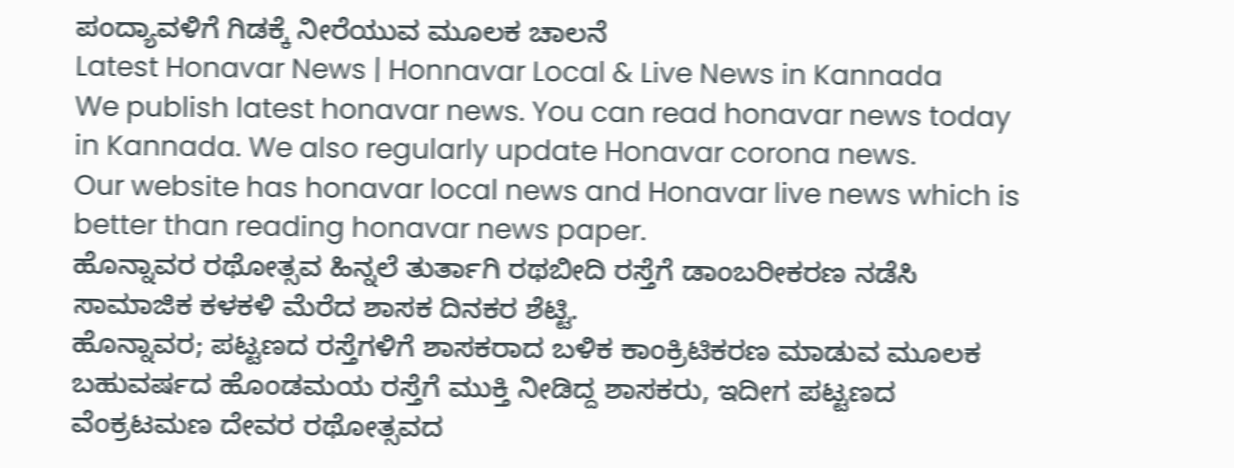ಪಂದ್ಯಾವಳಿಗೆ ಗಿಡಕ್ಕೆ ನೀರೆಯುವ ಮೂಲಕ ಚಾಲನೆ
Latest Honavar News | Honnavar Local & Live News in Kannada
We publish latest honavar news. You can read honavar news today in Kannada. We also regularly update Honavar corona news.
Our website has honavar local news and Honavar live news which is better than reading honavar news paper.
ಹೊನ್ನಾವರ ರಥೋತ್ಸವ ಹಿನ್ನಲೆ ತುರ್ತಾಗಿ ರಥಬೀದಿ ರಸ್ತೆಗೆ ಡಾಂಬರೀಕರಣ ನಡೆಸಿ ಸಾಮಾಜಿಕ ಕಳಕಳಿ ಮೆರೆದ ಶಾಸಕ ದಿನಕರ ಶೆಟ್ಟಿ.
ಹೊನ್ನಾವರ; ಪಟ್ಟಣದ ರಸ್ತೆಗಳಿಗೆ ಶಾಸಕರಾದ ಬಳಿಕ ಕಾಂಕ್ರಿಟಿಕರಣ ಮಾಡುವ ಮೂಲಕ ಬಹುವರ್ಷದ ಹೊಂಡಮಯ ರಸ್ತೆಗೆ ಮುಕ್ತಿ ನೀಡಿದ್ದ ಶಾಸಕರು, ಇದೀಗ ಪಟ್ಟಣದ ವೆಂಕ್ರಟಮಣ ದೇವರ ರಥೋತ್ಸವದ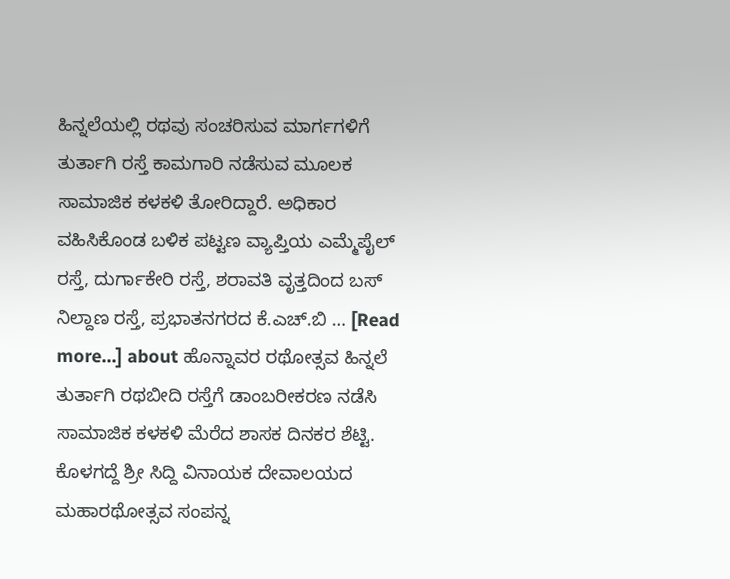ಹಿನ್ನಲೆಯಲ್ಲಿ ರಥವು ಸಂಚರಿಸುವ ಮಾರ್ಗಗಳಿಗೆ ತುರ್ತಾಗಿ ರಸ್ತೆ ಕಾಮಗಾರಿ ನಡೆಸುವ ಮೂಲಕ ಸಾಮಾಜಿಕ ಕಳಕಳಿ ತೋರಿದ್ದಾರೆ. ಅಧಿಕಾರ ವಹಿಸಿಕೊಂಡ ಬಳಿಕ ಪಟ್ಟಣ ವ್ಯಾಪ್ತಿಯ ಎಮ್ಮೆಪೈಲ್ ರಸ್ತೆ, ದುರ್ಗಾಕೇರಿ ರಸ್ತೆ, ಶರಾವತಿ ವೃತ್ತದಿಂದ ಬಸ್ ನಿಲ್ದಾಣ ರಸ್ತೆ, ಪ್ರಭಾತನಗರದ ಕೆ.ಎಚ್.ಬಿ … [Read more...] about ಹೊನ್ನಾವರ ರಥೋತ್ಸವ ಹಿನ್ನಲೆ ತುರ್ತಾಗಿ ರಥಬೀದಿ ರಸ್ತೆಗೆ ಡಾಂಬರೀಕರಣ ನಡೆಸಿ ಸಾಮಾಜಿಕ ಕಳಕಳಿ ಮೆರೆದ ಶಾಸಕ ದಿನಕರ ಶೆಟ್ಟಿ.
ಕೊಳಗದ್ದೆ ಶ್ರೀ ಸಿದ್ದಿ ವಿನಾಯಕ ದೇವಾಲಯದ ಮಹಾರಥೋತ್ಸವ ಸಂಪನ್ನ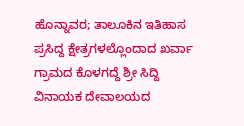ಹೊನ್ನಾವರ; ತಾಲೂಕಿನ ಇತಿಹಾಸ ಪ್ರಸಿದ್ದ ಕ್ಷೇತ್ರಗಳಲ್ಲೊಂದಾದ ಖರ್ವಾ ಗ್ರಾಮದ ಕೊಳಗದ್ದೆ ಶ್ರೀ ಸಿದ್ದಿ ವಿನಾಯಕ ದೇವಾಲಯದ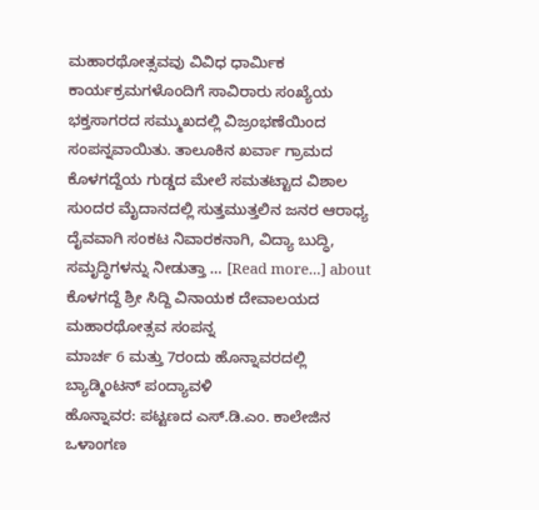ಮಹಾರಥೋತ್ಸವವು ವಿವಿಧ ಧಾರ್ಮಿಕ ಕಾರ್ಯಕ್ರಮಗಳೊಂದಿಗೆ ಸಾವಿರಾರು ಸಂಖ್ಯೆಯ ಭಕ್ತಸಾಗರದ ಸಮ್ಮುಖದಲ್ಲಿ ವಿಜ್ರಂಭಣೆಯಿಂದ ಸಂಪನ್ನವಾಯಿತು. ತಾಲೂಕಿನ ಖರ್ವಾ ಗ್ರಾಮದ ಕೊಳಗದ್ದೆಯ ಗುಡ್ಡದ ಮೇಲೆ ಸಮತಟ್ಟಾದ ವಿಶಾಲ ಸುಂದರ ಮೈದಾನದಲ್ಲಿ ಸುತ್ತಮುತ್ತಲಿನ ಜನರ ಆರಾಧ್ಯ ದೈವವಾಗಿ ಸಂಕಟ ನಿವಾರಕನಾಗಿ, ವಿದ್ಯಾ ಬುದ್ಧಿ, ಸಮೃದ್ಧಿಗಳನ್ನು ನೀಡುತ್ತಾ … [Read more...] about ಕೊಳಗದ್ದೆ ಶ್ರೀ ಸಿದ್ದಿ ವಿನಾಯಕ ದೇವಾಲಯದ ಮಹಾರಥೋತ್ಸವ ಸಂಪನ್ನ
ಮಾರ್ಚ 6 ಮತ್ತು 7ರಂದು ಹೊನ್ನಾವರದಲ್ಲಿ ಬ್ಯಾಡ್ಮಿಂಟನ್ ಪಂದ್ಯಾವಳಿ
ಹೊನ್ನಾವರ: ಪಟ್ಟಣದ ಎಸ್.ಡಿ.ಎಂ. ಕಾಲೇಜಿನ ಒಳಾಂಗಣ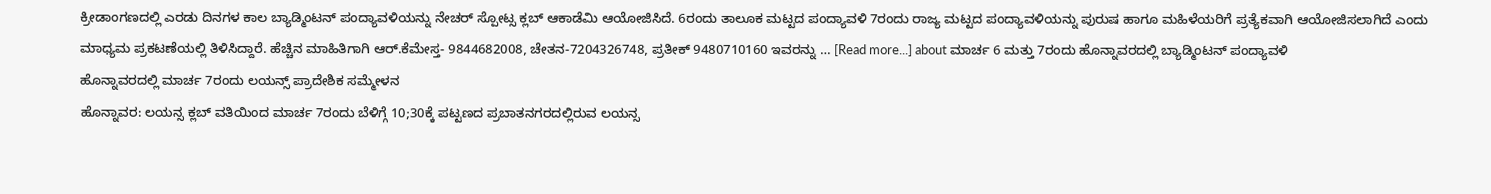ಕ್ರೀಡಾಂಗಣದಲ್ಲಿ ಎರಡು ದಿನಗಳ ಕಾಲ ಬ್ಯಾಡ್ಮಿಂಟನ್ ಪಂದ್ಯಾವಳಿಯನ್ನು ನೇಚರ್ ಸ್ಪೋಟ್ಸ ಕ್ಲಬ್ ಆಕಾಡೆಮಿ ಆಯೋಜಿಸಿದೆ. 6ರಂದು ತಾಲೂಕ ಮಟ್ಟದ ಪಂದ್ಯಾವಳಿ 7ರಂದು ರಾಜ್ಯ ಮಟ್ಟದ ಪಂದ್ಯಾವಳಿಯನ್ನು ಪುರುಷ ಹಾಗೂ ಮಹಿಳೆಯರಿಗೆ ಪ್ರತ್ಯೆಕವಾಗಿ ಆಯೋಜಿಸಲಾಗಿದೆ ಎಂದು ಮಾಧ್ಯಮ ಪ್ರಕಟಣೆಯಲ್ಲಿ ತಿಳಿಸಿದ್ದಾರೆ. ಹೆಚ್ಚಿನ ಮಾಹಿತಿಗಾಗಿ ಆರ್.ಕೆಮೇಸ್ತ- 9844682008, ಚೇತನ-7204326748, ಪ್ರತೀಕ್ 9480710160 ಇವರನ್ನು … [Read more...] about ಮಾರ್ಚ 6 ಮತ್ತು 7ರಂದು ಹೊನ್ನಾವರದಲ್ಲಿ ಬ್ಯಾಡ್ಮಿಂಟನ್ ಪಂದ್ಯಾವಳಿ
ಹೊನ್ನಾವರದಲ್ಲಿ ಮಾರ್ಚ 7ರಂದು ಲಯನ್ಸ್ ಪ್ರಾದೇಶಿಕ ಸಮ್ಮೇಳನ
ಹೊನ್ನಾವರ: ಲಯನ್ಸ ಕ್ಲಬ್ ವತಿಯಿಂದ ಮಾರ್ಚ 7ರಂದು ಬೆಳಿಗ್ಗೆ 10;30ಕ್ಕೆ ಪಟ್ಟಣದ ಪ್ರಬಾತನಗರದಲ್ಲಿರುವ ಲಯನ್ಸ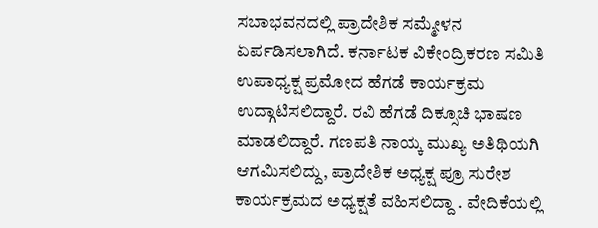ಸಬಾಭವನದಲ್ಲಿ ಪ್ರಾದೇಶಿಕ ಸಮ್ಮೇಳನ ಏರ್ಪಡಿಸಲಾಗಿದೆ. ಕರ್ನಾಟಕ ವಿಕೇಂದ್ರಿಕರಣ ಸಮಿತಿ ಉಪಾಧ್ಯಕ್ಷ ಪ್ರಮೋದ ಹೆಗಡೆ ಕಾರ್ಯಕ್ರಮ ಉದ್ಗಾಟಿಸಲಿದ್ದಾರೆ. ರವಿ ಹೆಗಡೆ ದಿಕ್ಸೂಚಿ ಭಾಷಣ ಮಾಡಲಿದ್ದಾರೆ. ಗಣಪತಿ ನಾಯ್ಕ ಮುಖ್ಯ ಅತಿಥಿಯಗಿ ಆಗಮಿಸಲಿದ್ದು, ಪ್ರಾದೇಶಿಕ ಅಧ್ಯಕ್ಷ ಪ್ರೂ ಸುರೇಶ ಕಾರ್ಯಕ್ರಮದ ಅಧ್ಯಕ್ಷತೆ ವಹಿಸಲಿದ್ದಾ . ವೇದಿಕೆಯಲ್ಲಿ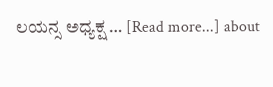ಲಯನ್ಸ ಅಧ್ಯಕ್ಷ … [Read more...] about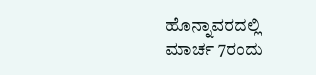ಹೊನ್ನಾವರದಲ್ಲಿ ಮಾರ್ಚ 7ರಂದು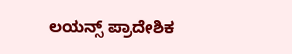ಲಯನ್ಸ್ ಪ್ರಾದೇಶಿಕ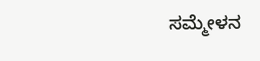ಸಮ್ಮೇಳನ